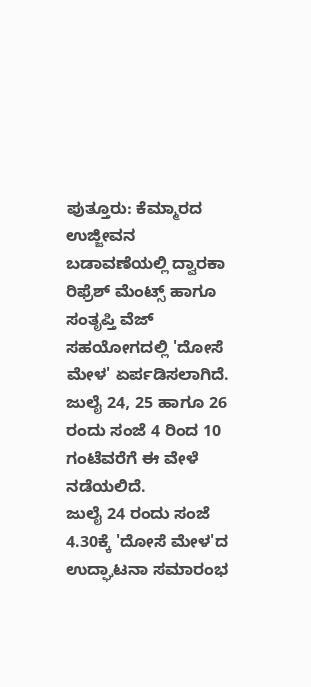ಪುತ್ತೂರು: ಕೆಮ್ಮಾರದ ಉಜ್ಜೀವನ ಬಡಾವಣೆಯಲ್ಲಿ ದ್ವಾರಕಾ ರಿಫ್ರೆಶ್ ಮೆಂಟ್ಸ್ ಹಾಗೂ ಸಂತೃಪ್ತಿ ವೆಜ್ ಸಹಯೋಗದಲ್ಲಿ 'ದೋಸೆ ಮೇಳ' ಏರ್ಪಡಿಸಲಾಗಿದೆ. ಜುಲೈ 24, 25 ಹಾಗೂ 26 ರಂದು ಸಂಜೆ 4 ರಿಂದ 10 ಗಂಟೆವರೆಗೆ ಈ ವೇಳೆ ನಡೆಯಲಿದೆ.
ಜುಲೈ 24 ರಂದು ಸಂಜೆ 4.30ಕ್ಕೆ 'ದೋಸೆ ಮೇಳ'ದ ಉದ್ಘಾಟನಾ ಸಮಾರಂಭ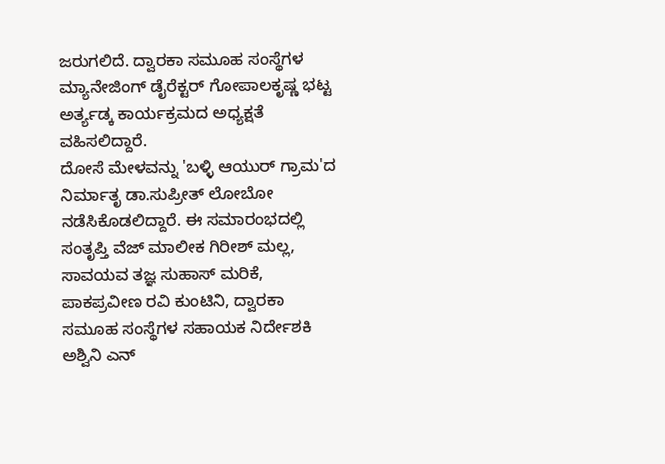ಜರುಗಲಿದೆ. ದ್ವಾರಕಾ ಸಮೂಹ ಸಂಸ್ಥೆಗಳ ಮ್ಯಾನೇಜಿಂಗ್ ಡೈರೆಕ್ಟರ್ ಗೋಪಾಲಕೃಷ್ಣ ಭಟ್ಟ ಅರ್ತ್ಯಡ್ಕ ಕಾರ್ಯಕ್ರಮದ ಅಧ್ಯಕ್ಷತೆ ವಹಿಸಲಿದ್ದಾರೆ.
ದೋಸೆ ಮೇಳವನ್ನು 'ಬಳ್ಳಿ ಆಯುರ್ ಗ್ರಾಮ'ದ ನಿರ್ಮಾತೃ ಡಾ.ಸುಪ್ರೀತ್ ಲೋಬೋ ನಡೆಸಿಕೊಡಲಿದ್ದಾರೆ. ಈ ಸಮಾರಂಭದಲ್ಲಿ ಸಂತೃಪ್ತಿ ವೆಜ್ ಮಾಲೀಕ ಗಿರೀಶ್ ಮಲ್ಲ, ಸಾವಯವ ತಜ್ಞ ಸುಹಾಸ್ ಮರಿಕೆ, ಪಾಕಪ್ರವೀಣ ರವಿ ಕುಂಟಿನಿ, ದ್ವಾರಕಾ ಸಮೂಹ ಸಂಸ್ಥೆಗಳ ಸಹಾಯಕ ನಿರ್ದೇಶಕಿ ಅಶ್ವಿನಿ ಎನ್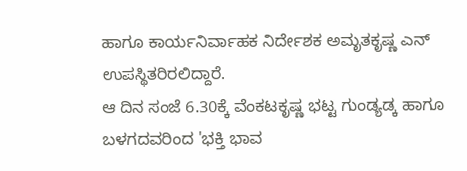ಹಾಗೂ ಕಾರ್ಯನಿರ್ವಾಹಕ ನಿರ್ದೇಶಕ ಅಮೃತಕೃಷ್ಣ ಎನ್ ಉಪಸ್ಥಿತರಿರಲಿದ್ದಾರೆ.
ಆ ದಿನ ಸಂಜೆ 6.30ಕ್ಕೆ ವೆಂಕಟಕೃಷ್ಣ ಭಟ್ಟ ಗುಂಡ್ಯಡ್ಕ ಹಾಗೂ ಬಳಗದವರಿಂದ 'ಭಕ್ತಿ ಭಾವ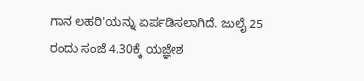ಗಾನ ಲಹರಿ'ಯನ್ನು ಏರ್ಪಡಿಸಲಾಗಿದೆ. ಜುಲೈ 25 ರಂದು ಸಂಜೆ 4.30ಕ್ಕೆ ಯಜ್ಞೇಶ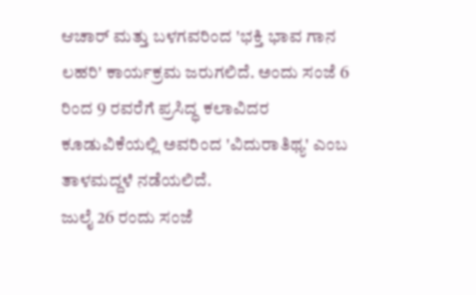ಆಚಾರ್ ಮತ್ತು ಬಳಗವರಿಂದ 'ಭಕ್ತಿ ಭಾವ ಗಾನ ಲಹರಿ' ಕಾರ್ಯಕ್ರಮ ಜರುಗಲಿದೆ. ಅಂದು ಸಂಜೆ 6 ರಿಂದ 9 ರವರೆಗೆ ಪ್ರಸಿದ್ಧ ಕಲಾವಿದರ ಕೂಡುವಿಕೆಯಲ್ಲಿ ಅವರಿಂದ 'ವಿದುರಾತಿಥ್ಯ' ಎಂಬ ತಾಳಮದ್ದಳೆ ನಡೆಯಲಿದೆ.
ಜುಲೈ 26 ರಂದು ಸಂಜೆ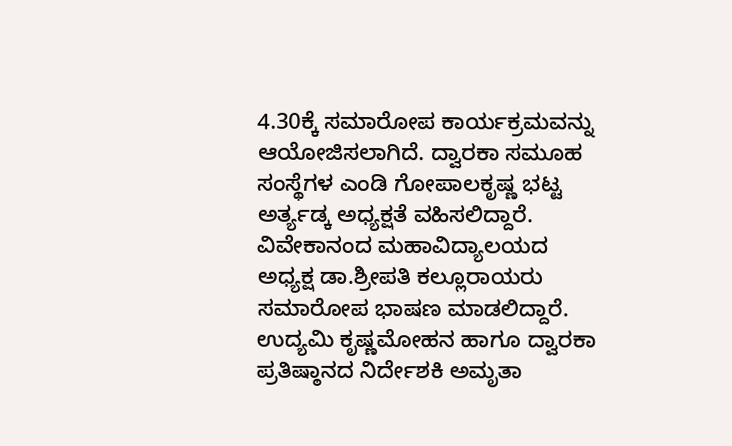4.30ಕ್ಕೆ ಸಮಾರೋಪ ಕಾರ್ಯಕ್ರಮವನ್ನು ಆಯೋಜಿಸಲಾಗಿದೆ. ದ್ವಾರಕಾ ಸಮೂಹ ಸಂಸ್ಥೆಗಳ ಎಂಡಿ ಗೋಪಾಲಕೃಷ್ಣ ಭಟ್ಟ ಅರ್ತ್ಯಡ್ಕ ಅಧ್ಯಕ್ಷತೆ ವಹಿಸಲಿದ್ದಾರೆ. ವಿವೇಕಾನಂದ ಮಹಾವಿದ್ಯಾಲಯದ ಅಧ್ಯಕ್ಷ ಡಾ.ಶ್ರೀಪತಿ ಕಲ್ಲೂರಾಯರು ಸಮಾರೋಪ ಭಾಷಣ ಮಾಡಲಿದ್ದಾರೆ. ಉದ್ಯಮಿ ಕೃಷ್ಣಮೋಹನ ಹಾಗೂ ದ್ವಾರಕಾ ಪ್ರತಿಷ್ಠಾನದ ನಿರ್ದೇಶಕಿ ಅಮೃತಾ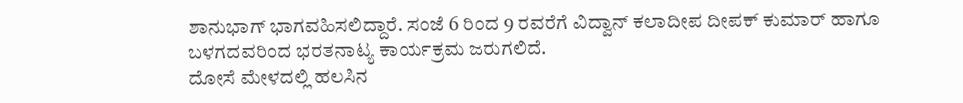ಶಾನುಭಾಗ್ ಭಾಗವಹಿಸಲಿದ್ದಾರೆ. ಸಂಜೆ 6 ರಿಂದ 9 ರವರೆಗೆ ವಿದ್ವಾನ್ ಕಲಾದೀಪ ದೀಪಕ್ ಕುಮಾರ್ ಹಾಗೂ ಬಳಗದವರಿಂದ ಭರತನಾಟ್ಯ ಕಾರ್ಯಕ್ರಮ ಜರುಗಲಿದೆ.
ದೋಸೆ ಮೇಳದಲ್ಲಿ ಹಲಸಿನ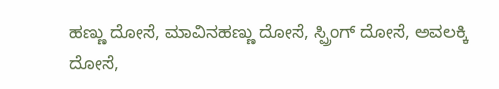ಹಣ್ಣು ದೋಸೆ, ಮಾವಿನಹಣ್ಣು ದೋಸೆ, ಸ್ಪ್ರಿಂಗ್ ದೋಸೆ, ಅವಲಕ್ಕಿ ದೋಸೆ,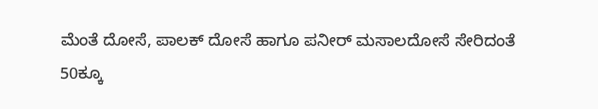ಮೆಂತೆ ದೋಸೆ, ಪಾಲಕ್ ದೋಸೆ ಹಾಗೂ ಪನೀರ್ ಮಸಾಲದೋಸೆ ಸೇರಿದಂತೆ 50ಕ್ಕೂ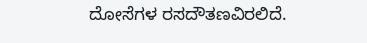ದೋಸೆಗಳ ರಸದೌತಣವಿರಲಿದೆ.